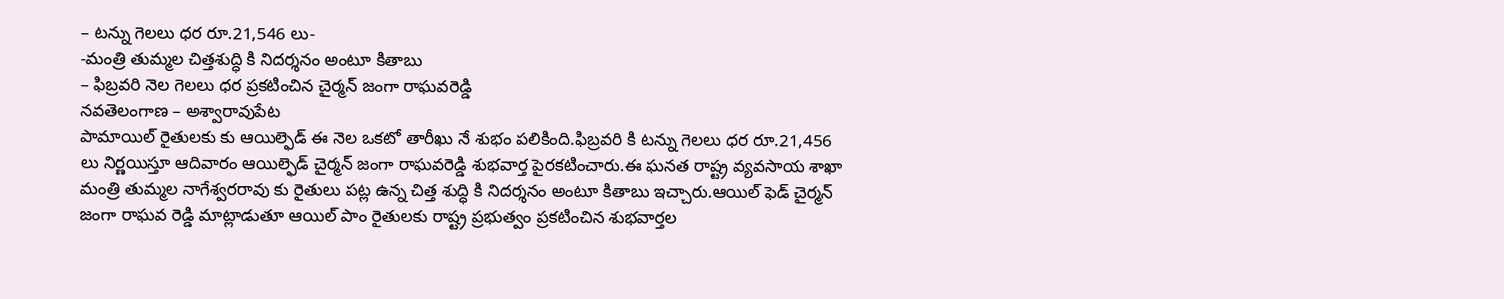– టన్ను గెలలు ధర రూ.21,546 లు-
-మంత్రి తుమ్మల చిత్తశుద్ధి కి నిదర్శనం అంటూ కితాబు
– ఫిబ్రవరి నెల గెలలు ధర ప్రకటించిన చైర్మన్ జంగా రాఘవరెడ్డి
నవతెలంగాణ – అశ్వారావుపేట
పామాయిల్ రైతులకు కు ఆయిల్ఫెడ్ ఈ నెల ఒకటో తారీఖు నే శుభం పలికింది.ఫిబ్రవరి కి టన్ను గెలలు ధర రూ.21,456 లు నిర్ణయిస్తూ ఆదివారం ఆయిల్ఫెడ్ చైర్మన్ జంగా రాఘవరెడ్డి శుభవార్త పైరకటించారు.ఈ ఘనత రాష్ట్ర వ్యవసాయ శాఖా మంత్రి తుమ్మల నాగేశ్వరరావు కు రైతులు పట్ల ఉన్న చిత్త శుద్ధి కి నిదర్శనం అంటూ కితాబు ఇచ్చారు.ఆయిల్ ఫెడ్ చైర్మన్ జంగా రాఘవ రెడ్డి మాట్లాడుతూ ఆయిల్ పాం రైతులకు రాష్ట్ర ప్రభుత్వం ప్రకటించిన శుభవార్తల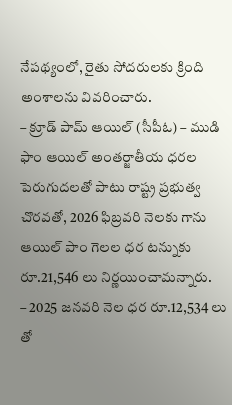నేపథ్యంలో, రైతు సోదరులకు క్రింది అంశాలను వివరించారు.
– క్రూడ్ పామ్ ఆయిల్ (సీపీఓ) – ముడి ఫాం ఆయిల్ అంతర్జాతీయ ధరల పెరుగుదలతో పాటు రాష్ట్ర ప్రభుత్వ చొరవతో, 2026 ఫిబ్రవరి నెలకు గాను ఆయిల్ పాం గెలల ధర టన్నుకు రూ.21,546 లు నిర్ణయించామన్నారు.
– 2025 జనవరి నెల ధర రూ.12,534 లు తో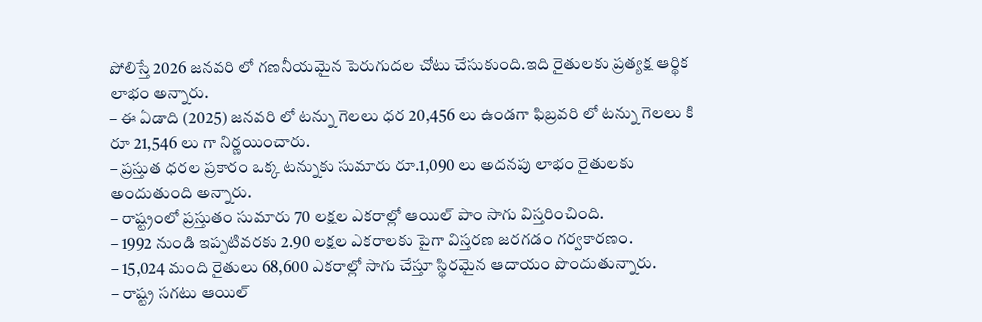పోలిస్తే 2026 జనవరి లో గణనీయమైన పెరుగుదల చోటు చేసుకుంది.ఇది రైతులకు ప్రత్యక్ష ఆర్థిక లాభం అన్నారు.
– ఈ ఏడాది (2025) జనవరి లో టన్ను గెలలు ధర 20,456 లు ఉండగా ఫిబ్రవరి లో టన్ను గెలలు కి రూ 21,546 లు గా నిర్ణయించారు.
– ప్రస్తుత ధరల ప్రకారం ఒక్క టన్నుకు సుమారు రూ.1,090 లు అదనపు లాభం రైతులకు అందుతుంది అన్నారు.
– రాష్ట్రంలో ప్రస్తుతం సుమారు 70 లక్షల ఎకరాల్లో ఆయిల్ పాం సాగు విస్తరించింది.
– 1992 నుండి ఇప్పటివరకు 2.90 లక్షల ఎకరాలకు పైగా విస్తరణ జరగడం గర్వకారణం.
– 15,024 మంది రైతులు 68,600 ఎకరాల్లో సాగు చేస్తూ స్థిరమైన ఆదాయం పొందుతున్నారు.
– రాష్ట్ర సగటు ఆయిల్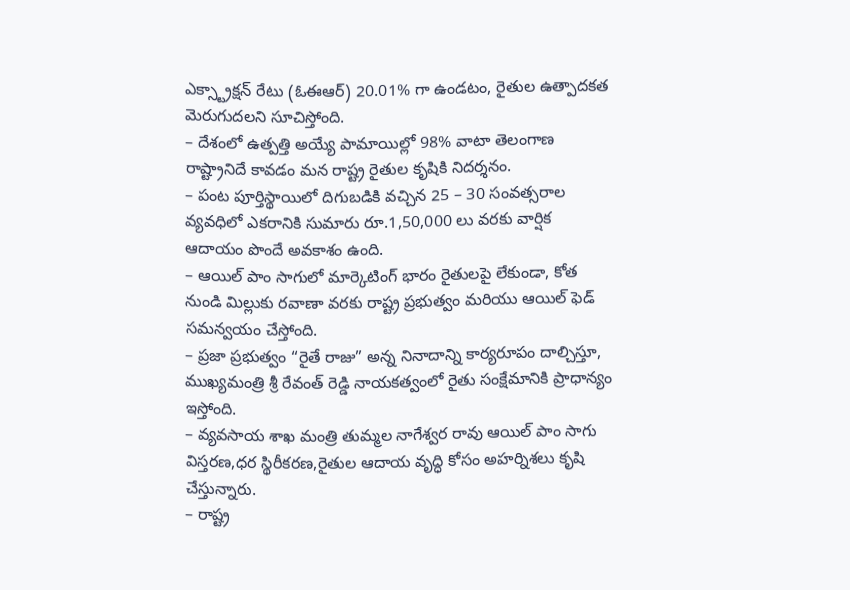ఎక్స్ట్రాక్షన్ రేటు (ఓఈఆర్) 20.01% గా ఉండటం, రైతుల ఉత్పాదకత మెరుగుదలని సూచిస్తోంది.
– దేశంలో ఉత్పత్తి అయ్యే పామాయిల్లో 98% వాటా తెలంగాణ రాష్ట్రానిదే కావడం మన రాష్ట్ర రైతుల కృషికి నిదర్శనం.
– పంట పూర్తిస్థాయిలో దిగుబడికి వచ్చిన 25 – 30 సంవత్సరాల వ్యవధిలో ఎకరానికి సుమారు రూ.1,50,000 లు వరకు వార్షిక ఆదాయం పొందే అవకాశం ఉంది.
– ఆయిల్ పాం సాగులో మార్కెటింగ్ భారం రైతులపై లేకుండా, కోత నుండి మిల్లుకు రవాణా వరకు రాష్ట్ర ప్రభుత్వం మరియు ఆయిల్ ఫెడ్ సమన్వయం చేస్తోంది.
– ప్రజా ప్రభుత్వం “రైతే రాజు” అన్న నినాదాన్ని కార్యరూపం దాల్చిస్తూ, ముఖ్యమంత్రి శ్రీ రేవంత్ రెడ్డి నాయకత్వంలో రైతు సంక్షేమానికి ప్రాధాన్యం ఇస్తోంది.
– వ్యవసాయ శాఖ మంత్రి తుమ్మల నాగేశ్వర రావు ఆయిల్ పాం సాగు విస్తరణ,ధర స్థిరీకరణ,రైతుల ఆదాయ వృద్ధి కోసం అహర్నిశలు కృషి చేస్తున్నారు.
– రాష్ట్ర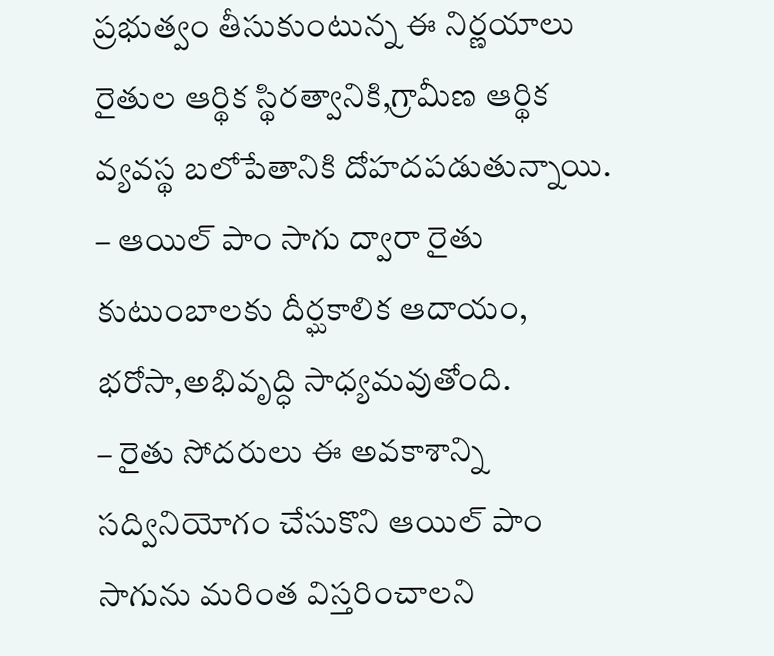ప్రభుత్వం తీసుకుంటున్న ఈ నిర్ణయాలు రైతుల ఆర్థిక స్థిరత్వానికి,గ్రామీణ ఆర్థిక వ్యవస్థ బలోపేతానికి దోహదపడుతున్నాయి.
– ఆయిల్ పాం సాగు ద్వారా రైతు కుటుంబాలకు దీర్ఘకాలిక ఆదాయం, భరోసా,అభివృద్ధి సాధ్యమవుతోంది.
– రైతు సోదరులు ఈ అవకాశాన్ని సద్వినియోగం చేసుకొని ఆయిల్ పాం సాగును మరింత విస్తరించాలని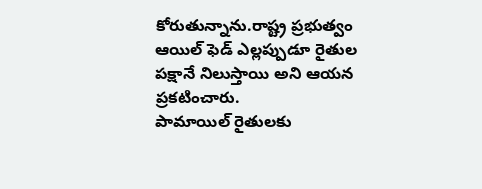కోరుతున్నాను.రాష్ట్ర ప్రభుత్వం ఆయిల్ ఫెడ్ ఎల్లప్పుడూ రైతుల పక్షానే నిలుస్తాయి అని ఆయన ప్రకటించారు.
పామాయిల్ రైతులకు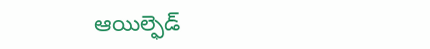ఆయిల్ఫెడ్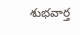శుభవార్త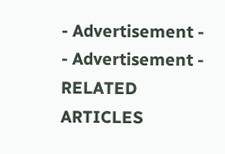- Advertisement -
- Advertisement -
RELATED ARTICLES